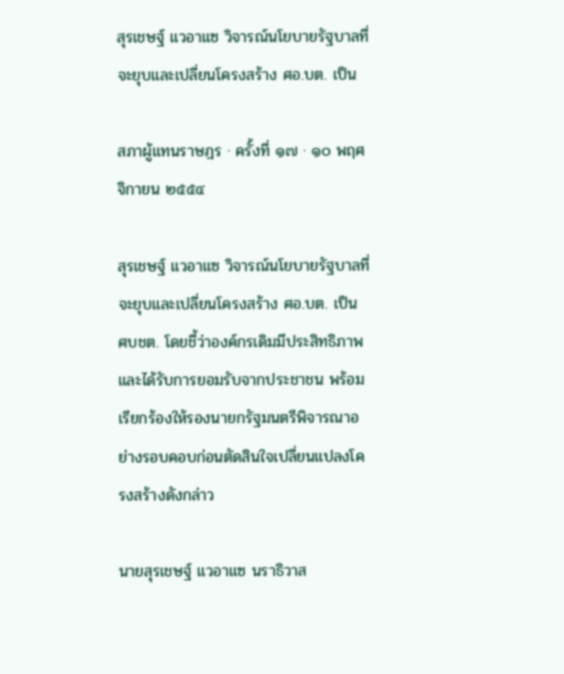สุรเชษฐ์ แวอาแซ วิจารณ์นโยบายรัฐบาลที่จะยุบและเปลี่ยนโครงสร้าง ศอ.บต. เป็น

สภาผู้แทนราษฎร · ครั้งที่ ๑๗ · ๑๐ พฤศจิกายน ๒๕๕๔

สุรเชษฐ์ แวอาแซ วิจารณ์นโยบายรัฐบาลที่จะยุบและเปลี่ยนโครงสร้าง ศอ.บต. เป็น ศบชต. โดยชี้ว่าองค์กรเดิมมีประสิทธิภาพและได้รับการยอมรับจากประชาชน พร้อมเรียกร้องให้รองนายกรัฐมนตรีพิจารณาอย่างรอบคอบก่อนตัดสินใจเปลี่ยนแปลงโครงสร้างดังกล่าว

นายสุรเชษฐ์ แวอาแซ นราธิวาส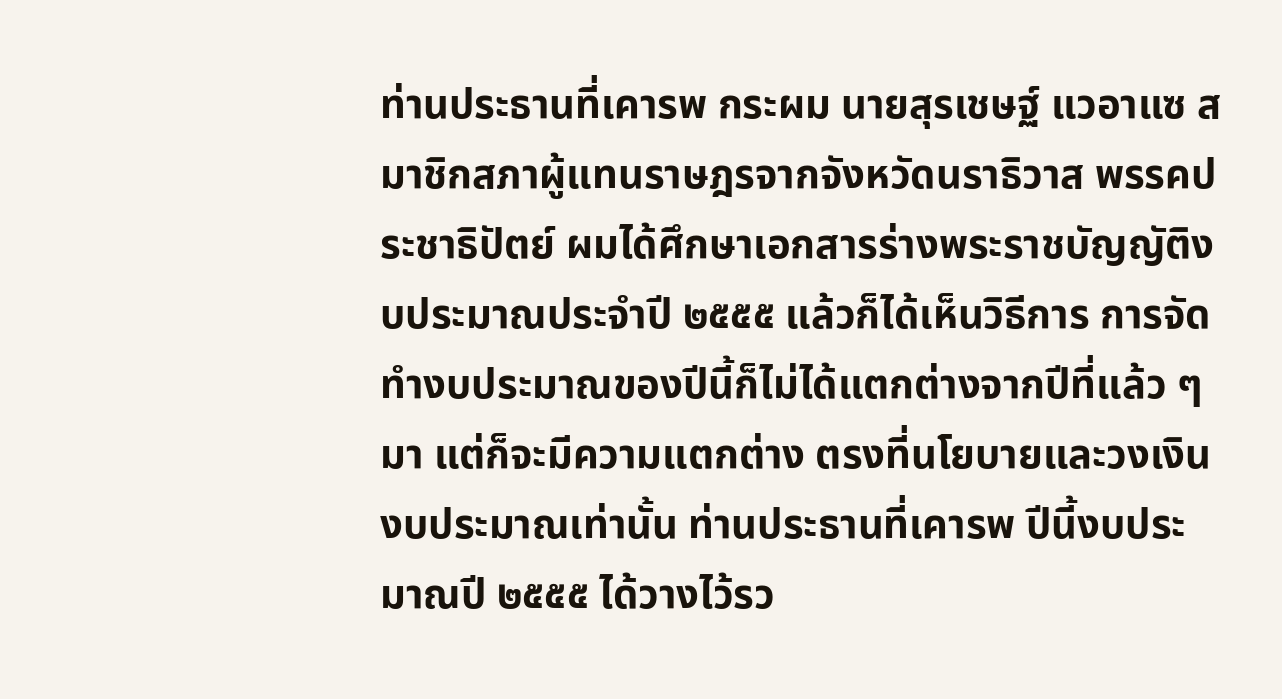ท่านประธานที่เคารพ กระผม นายสุรเชษฐ์ แวอาแซ สมาชิกสภาผู้แทนราษฎรจากจังหวัดนราธิวาส พรรคประชาธิปัตย์ ผมได้ศึกษาเอกสารร่างพระราชบัญญัติงบประมาณประจําปี ๒๕๕๕ แล้วก็ได้เห็นวิธีการ การจัดทํางบประมาณของปีนี้ก็ไม่ได้แตกต่างจากปีที่แล้ว ๆ มา แต่ก็จะมีความแตกต่าง ตรงที่นโยบายและวงเงินงบประมาณเท่านั้น ท่านประธานที่เคารพ ปีนี้งบประมาณปี ๒๕๕๕ ได้วางไว้รว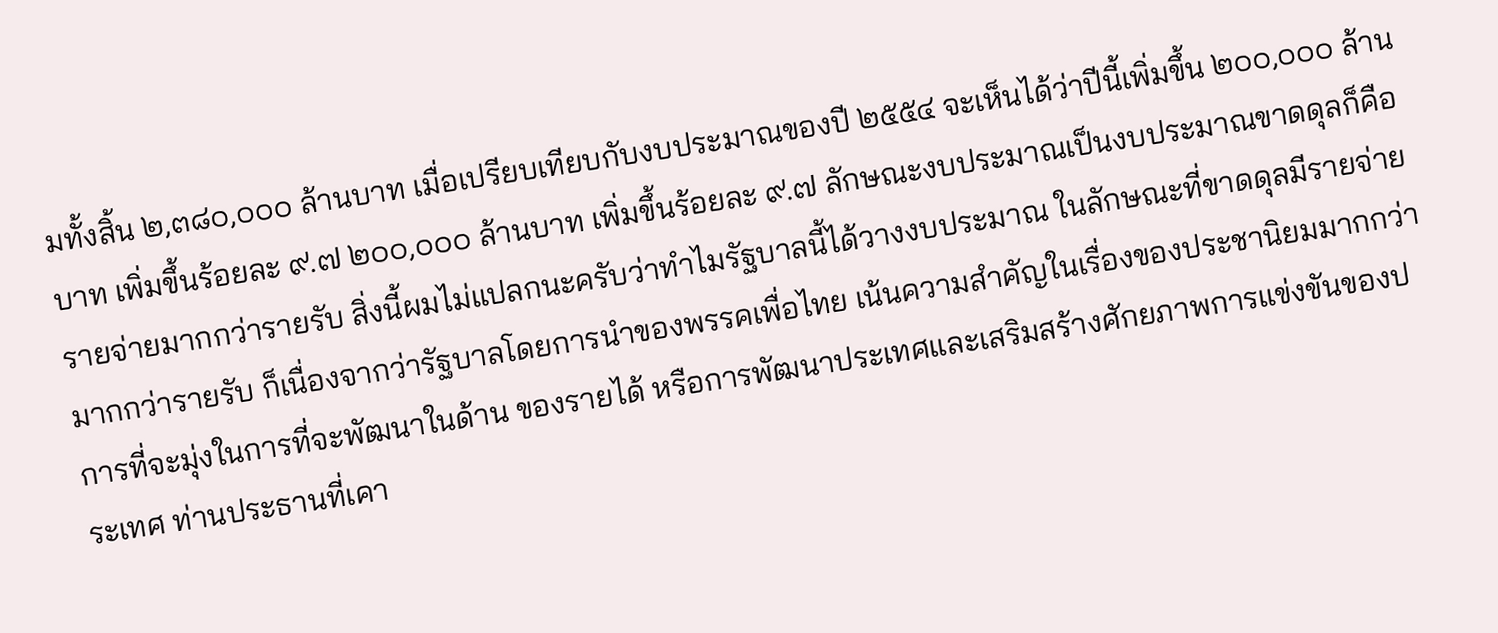มทั้งสิ้น ๒,๓๘๐,๐๐๐ ล้านบาท เมื่อเปรียบเทียบกับงบประมาณของปี ๒๕๕๔ จะเห็นได้ว่าปีนี้เพิ่มขึ้น ๒๐๐,๐๐๐ ล้านบาท เพิ่มขึ้นร้อยละ ๙.๗ ๒๐๐,๐๐๐ ล้านบาท เพิ่มขึ้นร้อยละ ๙.๗ ลักษณะงบประมาณเป็นงบประมาณขาดดุลก็คือ รายจ่ายมากกว่ารายรับ สิ่งนี้ผมไม่แปลกนะครับว่าทําไมรัฐบาลนี้ได้วางงบประมาณ ในลักษณะที่ขาดดุลมีรายจ่ายมากกว่ารายรับ ก็เนื่องจากว่ารัฐบาลโดยการนําของพรรคเพื่อไทย เน้นความสําคัญในเรื่องของประชานิยมมากกว่าการที่จะมุ่งในการที่จะพัฒนาในด้าน ของรายได้ หรือการพัฒนาประเทศและเสริมสร้างศักยภาพการแข่งขันของประเทศ ท่านประธานที่เคา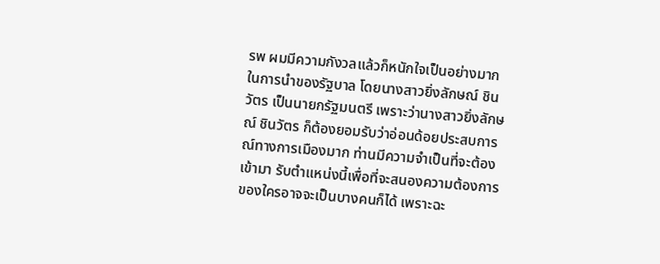รพ ผมมีความกังวลแล้วก็หนักใจเป็นอย่างมากในการนําของรัฐบาล โดยนางสาวยิ่งลักษณ์ ชินวัตร เป็นนายกรัฐมนตรี เพราะว่านางสาวยิ่งลักษณ์ ชินวัตร ก็ต้องยอมรับว่าอ่อนด้อยประสบการณ์ทางการเมืองมาก ท่านมีความจําเป็นที่จะต้องเข้ามา รับตําแหน่งนี้เพื่อที่จะสนองความต้องการของใครอาจจะเป็นบางคนก็ได้ เพราะฉะ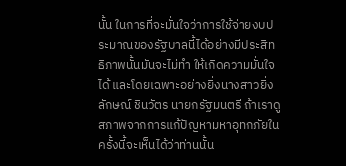นั้น ในการที่จะมั่นใจว่าการใช้จ่ายงบประมาณของรัฐบาลนี้ได้อย่างมีประสิทธิภาพนั้นมันจะไม่ทํา ให้เกิดความมั่นใจได้ และโดยเฉพาะอย่างยิ่งนางสาวยิ่งลักษณ์ ชินวัตร นายกรัฐมนตรี ถ้าเราดูสภาพจากการแก้ปัญหามหาอุทกภัยในครั้งนี้จะเห็นได้ว่าท่านนั้น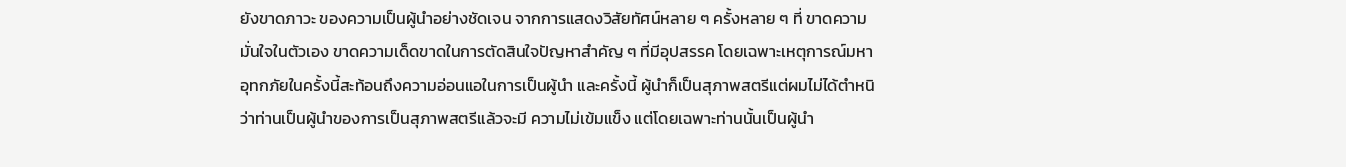ยังขาดภาวะ ของความเป็นผู้นําอย่างชัดเจน จากการแสดงวิสัยทัศน์หลาย ๆ ครั้งหลาย ๆ ที่ ขาดความมั่นใจในตัวเอง ขาดความเด็ดขาดในการตัดสินใจปัญหาสําคัญ ๆ ที่มีอุปสรรค โดยเฉพาะเหตุการณ์มหาอุทกภัยในครั้งนี้สะท้อนถึงความอ่อนแอในการเป็นผู้นํา และครั้งนี้ ผู้นําก็เป็นสุภาพสตรีแต่ผมไม่ได้ตําหนิว่าท่านเป็นผู้นําของการเป็นสุภาพสตรีแล้วจะมี ความไม่เข้มแข็ง แต่โดยเฉพาะท่านนั้นเป็นผู้นํา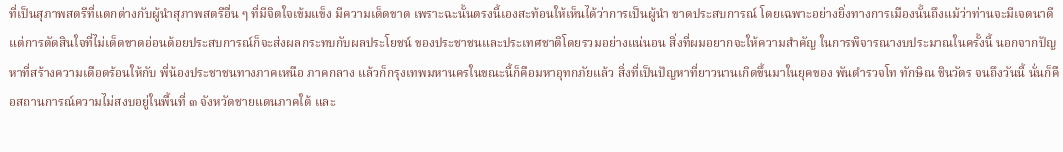ที่เป็นสุภาพสตรีที่แตกต่างกับผู้นําสุภาพสตรีอื่น ๆ ที่มีจิตใจเข้มแข็ง มีความเด็ดขาด เพราะฉะนั้นตรงนี้เองสะท้อนให้เห็นได้ว่าการเป็นผู้นํา ขาดประสบการณ์ โดยเฉพาะอย่างยิ่งทางการเมืองนั้นถึงแม้ว่าท่านจะมีเจตนาดี แต่การตัดสินใจที่ไม่เด็ดขาดอ่อนด้อยประสบการณ์ก็จะส่งผลกระทบกับผลประโยชน์ ของประชาชนและประเทศชาติโดยรวมอย่างแน่นอน สิ่งที่ผมอยากจะให้ความสําคัญ ในการพิจารณางบประมาณในครั้งนี้ นอกจากปัญหาที่สร้างความเดือดร้อนให้กับ พี่น้องประชาชนทางภาคเหนือ ภาคกลาง แล้วก็กรุงเทพมหานครในขณะนี้ก็คือมหาอุทกภัยแล้ว สิ่งที่เป็นปัญหาที่ยาวนานเกิดขึ้นมาในยุคของ พันตํารวจโท ทักษิณ ชินวัตร จนถึงวันนี้ นั่นก็คือสถานการณ์ความไม่สงบอยู่ในพื้นที่ ๓ จังหวัดชายแดนภาคใต้ และ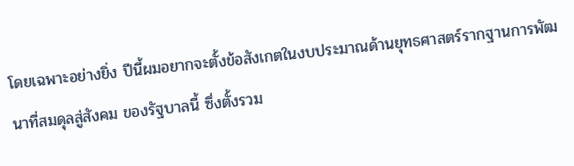โดยเฉพาะอย่างยิ่ง ปีนี้ผมอยากจะตั้งข้อสังเกตในงบประมาณด้านยุทธศาสตร์รากฐานการพัฒนาที่สมดุลสู่สังคม ของรัฐบาลนี้ ซึ่งตั้งรวม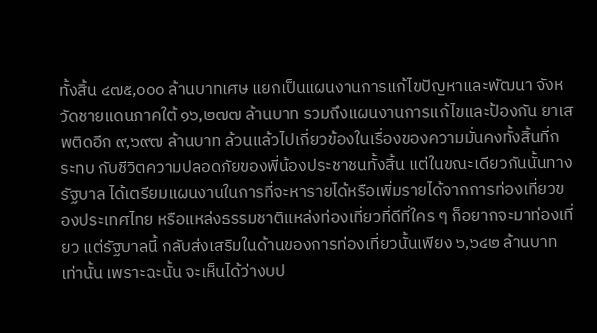ทั้งสิ้น ๔๗๕,๐๐๐ ล้านบาทเศษ แยกเป็นแผนงานการแก้ไขปัญหาและพัฒนา จังหวัดชายแดนภาคใต้ ๑๖,๒๗๗ ล้านบาท รวมถึงแผนงานการแก้ไขและป้องกัน ยาเสพติดอีก ๙,๖๙๗ ล้านบาท ล้วนแล้วไปเกี่ยวข้องในเรื่องของความมั่นคงทั้งสิ้นที่กระทบ กับชีวิตความปลอดภัยของพี่น้องประชาชนทั้งสิ้น แต่ในขณะเดียวกันนั้นทางรัฐบาล ได้เตรียมแผนงานในการที่จะหารายได้หรือเพิ่มรายได้จากการท่องเที่ยวของประเทศไทย หรือแหล่งธรรมชาติแหล่งท่องเที่ยวที่ดีที่ใคร ๆ ก็อยากจะมาท่องเที่ยว แต่รัฐบาลนี้ กลับส่งเสริมในด้านของการท่องเที่ยวนั้นเพียง ๖,๖๔๒ ล้านบาทเท่านั้น เพราะฉะนั้น จะเห็นได้ว่างบป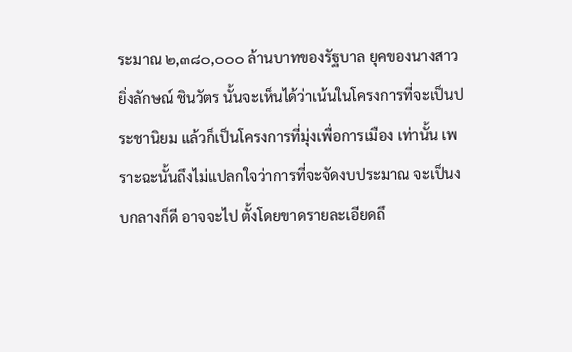ระมาณ ๒,๓๘๐,๐๐๐ ล้านบาทของรัฐบาล ยุคของนางสาวยิ่งลักษณ์ ชินวัตร นั้นจะเห็นได้ว่าเน้นในโครงการที่จะเป็นประชานิยม แล้วก็เป็นโครงการที่มุ่งเพื่อการเมือง เท่านั้น เพราะฉะนั้นถึงไม่แปลกใจว่าการที่จะจัดงบประมาณ จะเป็นงบกลางก็ดี อาจจะไป ตั้งโดยขาดรายละเอียดถึ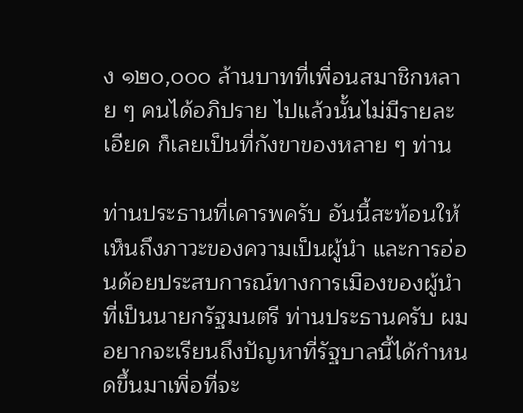ง ๑๒๐,๐๐๐ ล้านบาทที่เพื่อนสมาชิกหลาย ๆ คนได้อภิปราย ไปแล้วนั้นไม่มีรายละเอียด ก็เลยเป็นที่กังขาของหลาย ๆ ท่าน

ท่านประธานที่เคารพครับ อันนี้สะท้อนให้เห็นถึงภาวะของความเป็นผู้นํา และการอ่อนด้อยประสบการณ์ทางการเมืองของผู้นําที่เป็นนายกรัฐมนตรี ท่านประธานครับ ผมอยากจะเรียนถึงปัญหาที่รัฐบาลนี้ได้กําหนดขึ้นมาเพื่อที่จะ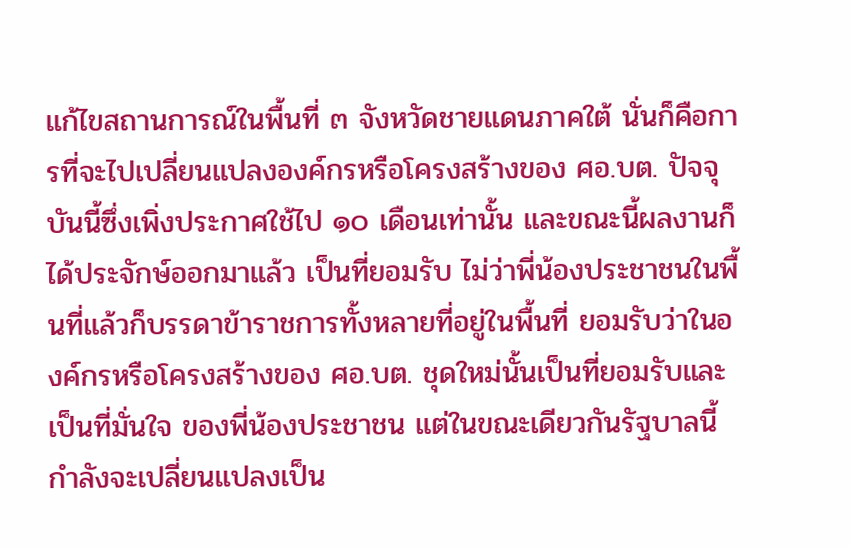แก้ไขสถานการณ์ในพื้นที่ ๓ จังหวัดชายแดนภาคใต้ นั่นก็คือการที่จะไปเปลี่ยนแปลงองค์กรหรือโครงสร้างของ ศอ.บต. ปัจจุบันนี้ซึ่งเพิ่งประกาศใช้ไป ๑๐ เดือนเท่านั้น และขณะนี้ผลงานก็ได้ประจักษ์ออกมาแล้ว เป็นที่ยอมรับ ไม่ว่าพี่น้องประชาชนในพื้นที่แล้วก็บรรดาข้าราชการทั้งหลายที่อยู่ในพื้นที่ ยอมรับว่าในองค์กรหรือโครงสร้างของ ศอ.บต. ชุดใหม่นั้นเป็นที่ยอมรับและเป็นที่มั่นใจ ของพี่น้องประชาชน แต่ในขณะเดียวกันรัฐบาลนี้กําลังจะเปลี่ยนแปลงเป็น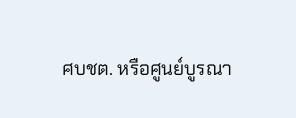ศบชต. หรือศูนย์บูรณา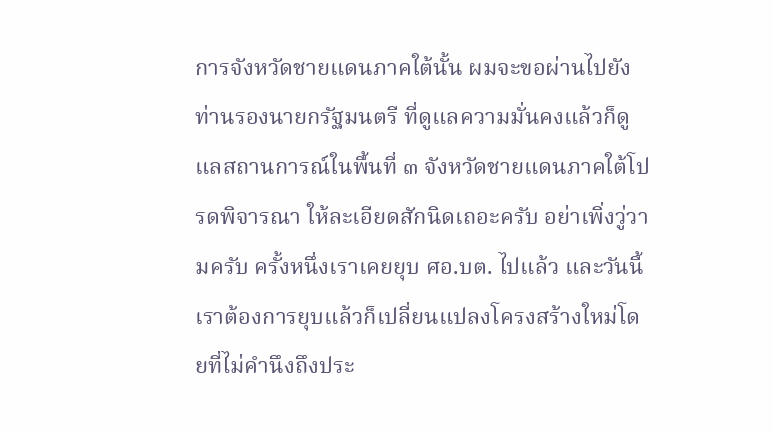การจังหวัดชายแดนภาคใต้นั้น ผมจะขอผ่านไปยังท่านรองนายกรัฐมนตรี ที่ดูแลความมั่นคงแล้วก็ดูแลสถานการณ์ในพื้นที่ ๓ จังหวัดชายแดนภาคใต้โปรดพิจารณา ให้ละเอียดสักนิดเถอะครับ อย่าเพิ่งวู่วามครับ ครั้งหนึ่งเราเคยยุบ ศอ.บต. ไปแล้ว และวันนี้ เราต้องการยุบแล้วก็เปลี่ยนแปลงโครงสร้างใหม่โดยที่ไม่คํานึงถึงประ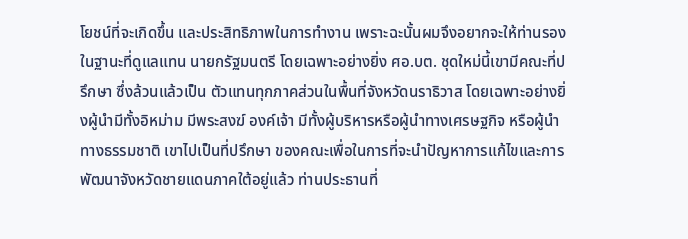โยชน์ที่จะเกิดขึ้น และประสิทธิภาพในการทํางาน เพราะฉะนั้นผมจึงอยากจะให้ท่านรองในฐานะที่ดูแลแทน นายกรัฐมนตรี โดยเฉพาะอย่างยิ่ง ศอ.บต. ชุดใหม่นี้เขามีคณะที่ปรึกษา ซึ่งล้วนแล้วเป็น ตัวแทนทุกภาคส่วนในพื้นที่จังหวัดนราธิวาส โดยเฉพาะอย่างยิ่งผู้นํามีทั้งอิหม่าม มีพระสงฆ์ องค์เจ้า มีทั้งผู้บริหารหรือผู้นําทางเศรษฐกิจ หรือผู้นําทางธรรมชาติ เขาไปเป็นที่ปรึกษา ของคณะเพื่อในการที่จะนําปัญหาการแก้ไขและการพัฒนาจังหวัดชายแดนภาคใต้อยู่แล้ว ท่านประธานที่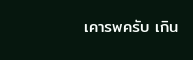เคารพครับ เกิน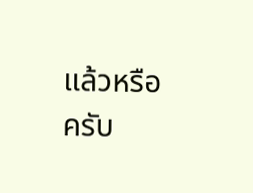แล้วหรือครับ